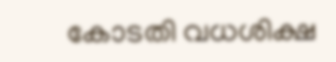കോടതി വധശിക്ഷ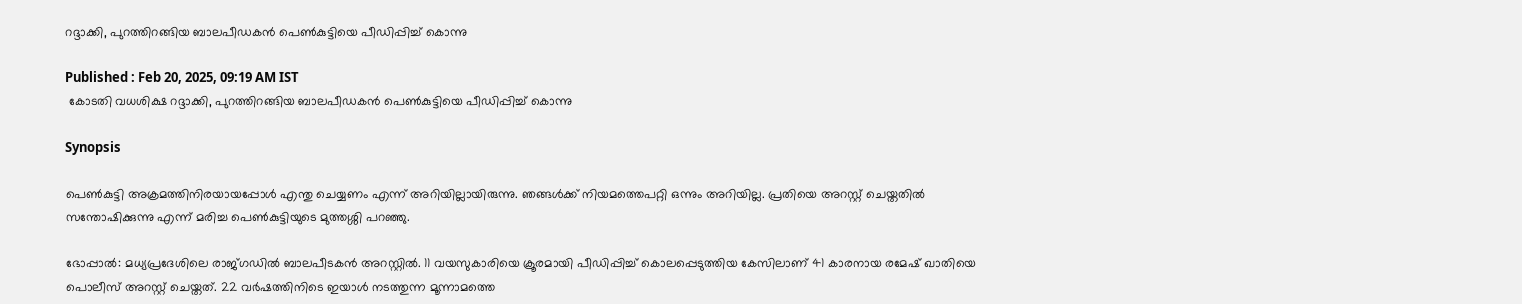റദ്ദാക്കി, പുറത്തിറങ്ങിയ ബാലപീഡകന്‍ പെണ്‍കുട്ടിയെ പീഡിപ്പിച്ച് കൊന്നു

Published : Feb 20, 2025, 09:19 AM IST
 കോടതി വധശിക്ഷ റദ്ദാക്കി, പുറത്തിറങ്ങിയ ബാലപീഡകന്‍ പെണ്‍കുട്ടിയെ പീഡിപ്പിച്ച് കൊന്നു

Synopsis

പെണ്‍കുട്ടി അക്രമത്തിനിരയായപ്പോള്‍ എന്തു ചെയ്യണം എന്ന് അറിയില്ലായിരുന്നു. ഞങ്ങള്‍ക്ക് നിയമത്തെപറ്റി ഒന്നും അറിയില്ല. പ്രതിയെ അറസ്റ്റ് ചെയ്തതില്‍ സന്തോഷിക്കുന്നു എന്ന് മരിച്ച പെണ്‍കുട്ടിയുടെ മുത്തശ്ശി പറഞ്ഞു.

ഭോപ്പാല്‍: മധ്യപ്രദേശിലെ രാജ്ഗഡില്‍ ബാലപീടകന്‍ അറസ്റ്റില്‍. 11 വയസുകാരിയെ ക്രൂരമായി പീഡിപ്പിച്ച് കൊലപ്പെടുത്തിയ കേസിലാണ് 41 കാരനായ രമേഷ് ഖാതിയെ പൊലീസ് അറസ്റ്റ് ചെയ്തത്. 22 വര്‍ഷത്തിനിടെ ഇയാള്‍ നടത്തുന്ന മൂന്നാമത്തെ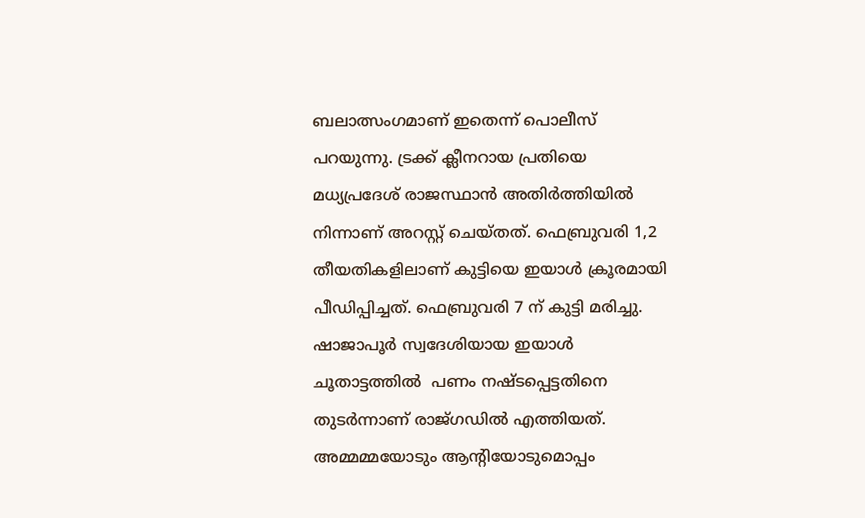ബലാത്സംഗമാണ് ഇതെന്ന് പൊലീസ് പറയുന്നു. ട്രക്ക് ക്ലീനറായ പ്രതിയെ മധ്യപ്രദേശ് രാജസ്ഥാന്‍ അതിര്‍ത്തിയില്‍ നിന്നാണ് അറസ്റ്റ് ചെയ്തത്. ഫെബ്രുവരി 1,2 തീയതികളിലാണ് കുട്ടിയെ ഇയാള്‍ ക്രൂരമായി പീഡിപ്പിച്ചത്. ഫെബ്രുവരി 7 ന് കുട്ടി മരിച്ചു. ഷാജാപൂര്‍ സ്വദേശിയായ ഇയാള്‍ ചൂതാട്ടത്തില്‍  പണം നഷ്ടപ്പെട്ടതിനെ തുടര്‍ന്നാണ് രാജ്ഗഡില്‍ എത്തിയത്. അമ്മമ്മയോടും ആന്‍റിയോടുമൊപ്പം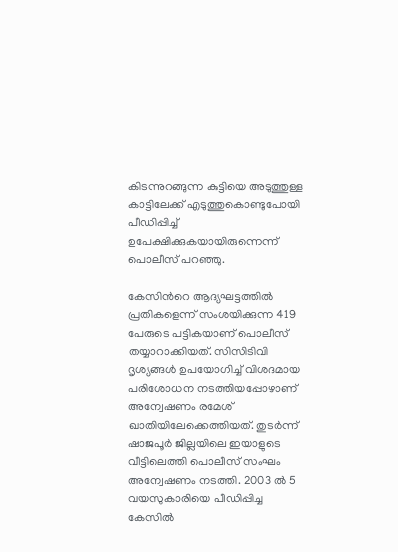കിടന്നുറങ്ങുന്ന കുട്ടിയെ അടുത്തുള്ള കാട്ടിലേക്ക് എടുത്തുകൊണ്ടുപോയി പീഡിപ്പിച്ച് ഉപേക്ഷിക്കുകയായിരുന്നെന്ന് പൊലീസ് പറഞ്ഞു.

കേസിന്‍റെ ആദ്യഘട്ടത്തില്‍ പ്രതികളെന്ന് സംശയിക്കുന്ന 419 പേരുടെ പട്ടികയാണ് പൊലീസ് തയ്യാറാക്കിയത്. സിസിടിവി ദൃശ്യങ്ങള്‍ ഉപയോഗിച്ച് വിശദമായ പരിശോധന നടത്തിയപ്പോഴാണ് അന്വേഷണം രമേശ് ഖാതിയിലേക്കെത്തിയത്. തുടര്‍ന്ന് ഷാജപൂര്‍ ജില്ലയിലെ ഇയാളുടെ വീട്ടിലെത്തി പൊലീസ് സംഘം അന്വേഷണം നടത്തി. 2003 ല്‍ 5 വയസുകാരിയെ പീഡിപ്പിച്ച കേസില്‍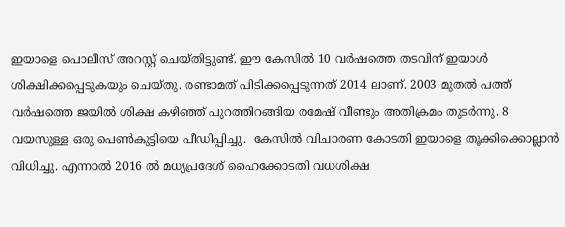ഇയാളെ പൊലീസ് അറസ്റ്റ് ചെയ്തിട്ടുണ്ട്. ഈ കേസില്‍ 10 വര്‍ഷത്തെ തടവിന് ഇയാള്‍ ശിക്ഷിക്കപ്പെടുകയും ചെയ്തു. രണ്ടാമത് പിടിക്കപ്പെടുന്നത് 2014 ലാണ്. 2003 മുതല്‍ പത്ത് വര്‍ഷത്തെ ജയില്‍ ശിക്ഷ കഴിഞ്ഞ് പുറത്തിറങ്ങിയ രമേഷ് വീണ്ടും അതിക്രമം തുടര്‍ന്നു. 8 വയസുള്ള ഒരു പെണ്‍കുട്ടിയെ പീഡിപ്പിച്ചു.  കേസില്‍ വിചാരണ കോടതി ഇയാളെ തൂക്കിക്കൊല്ലാന്‍ വിധിച്ചു. എന്നാല്‍ 2016 ല്‍ മധ്യപ്രദേശ് ഹൈക്കോടതി വധശിക്ഷ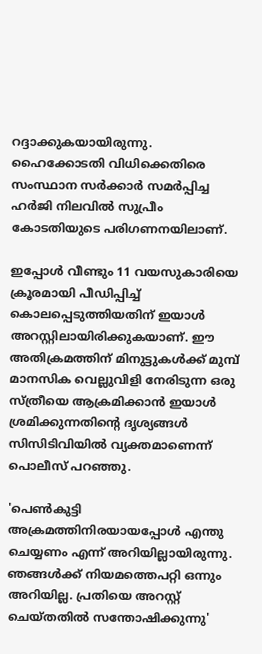റദ്ദാക്കുകയായിരുന്നു.  ഹൈക്കോടതി വിധിക്കെതിരെ സംസ്ഥാന സർക്കാർ സമർപ്പിച്ച ഹർജി നിലവില്‍ സുപ്രീം കോടതിയുടെ പരിഗണനയിലാണ്.

ഇപ്പോള്‍ വീണ്ടും 11 വയസുകാരിയെ ക്രൂരമായി പീഡിപ്പിച്ച് കൊലപ്പെടുത്തിയതിന് ഇയാള്‍ അറസ്റ്റിലായിരിക്കുകയാണ്. ഈ അതിക്രമത്തിന് മിനുട്ടുകള്‍ക്ക് മുമ്പ് മാനസിക വെല്ലുവിളി നേരിടുന്ന ഒരു സ്ത്രീയെ ആക്രമിക്കാന്‍ ഇയാള്‍ ശ്രമിക്കുന്നതിന്‍റെ ദൃശ്യങ്ങള്‍ സിസിടിവിയില്‍ വ്യക്തമാണെന്ന് പൊലീസ് പറഞ്ഞു.

'പെണ്‍കുട്ടി അക്രമത്തിനിരയായപ്പോള്‍ എന്തു ചെയ്യണം എന്ന് അറിയില്ലായിരുന്നു. ഞങ്ങള്‍ക്ക് നിയമത്തെപറ്റി ഒന്നും അറിയില്ല. പ്രതിയെ അറസ്റ്റ് ചെയ്തതില്‍ സന്തോഷിക്കുന്നു'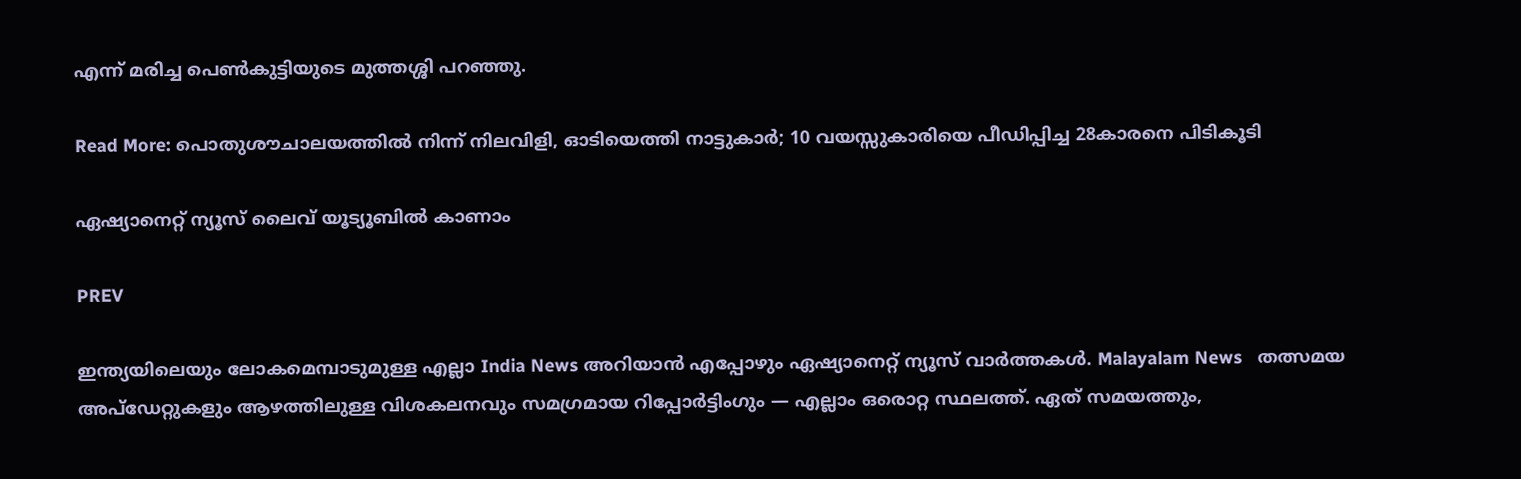എന്ന് മരിച്ച പെണ്‍കുട്ടിയുടെ മുത്തശ്ശി പറഞ്ഞു.

Read More: പൊതുശൗചാലയത്തിൽ നിന്ന് നിലവിളി, ഓടിയെത്തി നാട്ടുകാർ; 10 വയസ്സുകാരിയെ പീഡിപ്പിച്ച 28കാരനെ പിടികൂടി

ഏഷ്യാനെറ്റ് ന്യൂസ് ലൈവ് യൂട്യൂബിൽ കാണാം

PREV

ഇന്ത്യയിലെയും ലോകമെമ്പാടുമുള്ള എല്ലാ India News അറിയാൻ എപ്പോഴും ഏഷ്യാനെറ്റ് ന്യൂസ് വാർത്തകൾ. Malayalam News   തത്സമയ അപ്‌ഡേറ്റുകളും ആഴത്തിലുള്ള വിശകലനവും സമഗ്രമായ റിപ്പോർട്ടിംഗും — എല്ലാം ഒരൊറ്റ സ്ഥലത്ത്. ഏത് സമയത്തും,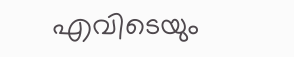എവിടെയും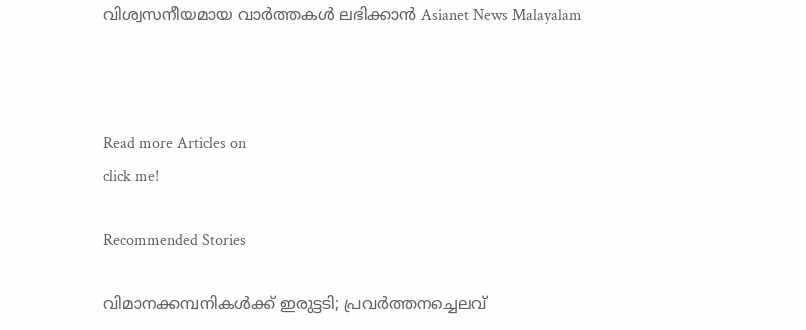വിശ്വസനീയമായ വാർത്തകൾ ലഭിക്കാൻ Asianet News Malayalam



Read more Articles on
click me!

Recommended Stories

വിമാനക്കമ്പനികള്‍ക്ക് ഇരുട്ടടി; പ്രവര്‍ത്തനച്ചെലവ്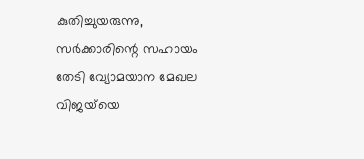കുതിച്ചുയരുന്നു, സര്‍ക്കാരിന്റെ സഹായം തേടി വ്യോമയാന മേഖല
വിജയ്‍യെ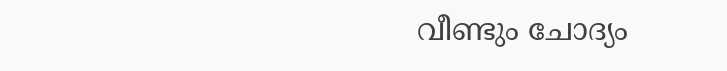വീണ്ടും ചോദ്യം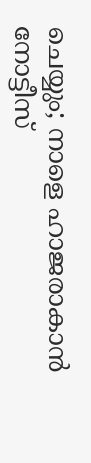ചെയ്യും; നാളെ ഹാജരാകാൻ നോട്ടീസ്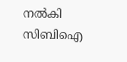നൽകി സിബിഐ